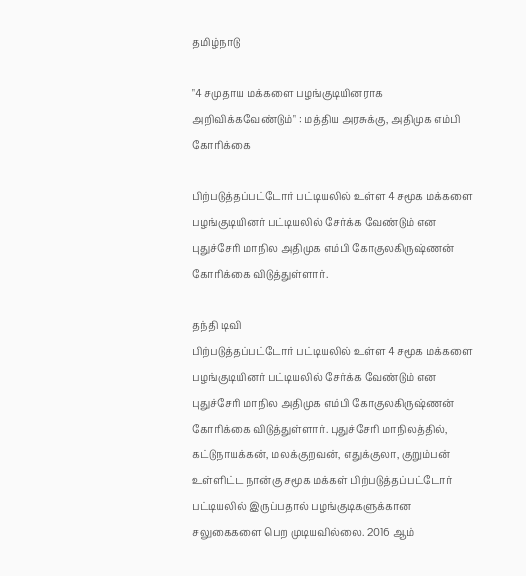தமிழ்நாடு

"4 சமுதாய மக்களை பழங்குடியினராக அறிவிக்கவேண்டும்" : மத்திய அரசுக்கு, அதிமுக எம்பி கோரிக்கை

பிற்படுத்தப்பட்டோர் பட்டியலில் உள்ள 4 சமூக மக்களை பழங்குடியினர் பட்டியலில் சேர்க்க வேண்டும் என புதுச்சேரி மாநில அதிமுக எம்பி கோகுலகிருஷ்ணன் கோரிக்கை விடுத்துள்ளார்.

தந்தி டிவி
பிற்படுத்தப்பட்டோர் பட்டியலில் உள்ள 4 சமூக மக்களை பழங்குடியினர் பட்டியலில் சேர்க்க வேண்டும் என புதுச்சேரி மாநில அதிமுக எம்பி கோகுலகிருஷ்ணன் கோரிக்கை விடுத்துள்ளார். புதுச்சேரி மாநிலத்தில், கட்டுநாயக்கன், மலக்குறவன், எதுக்குலா, குறும்பன் உள்ளிட்ட நான்கு சமூக மக்கள் பிற்படுத்தப்பட்டோர் பட்டியலில் இருப்பதால் பழங்குடிகளுக்கான சலுகைகளை பெற முடியவில்லை. 2016 ஆம்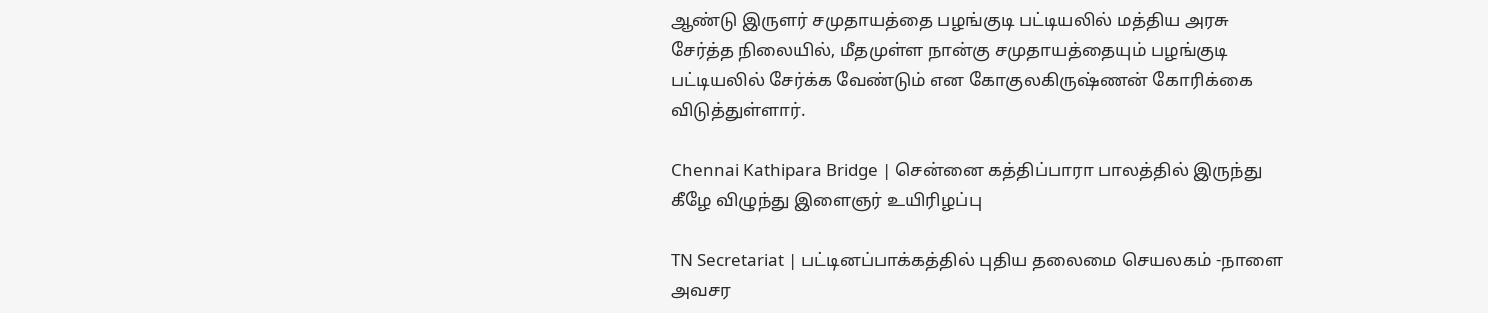ஆண்டு இருளர் சமுதாயத்தை பழங்குடி பட்டியலில் மத்திய அரசு சேர்த்த நிலையில், மீதமுள்ள நான்கு சமுதாயத்தையும் பழங்குடி பட்டியலில் சேர்க்க வேண்டும் என கோகுலகிருஷ்ணன் கோரிக்கை விடுத்துள்ளார்.

Chennai Kathipara Bridge | சென்னை கத்திப்பாரா பாலத்தில் இருந்து கீழே விழுந்து இளைஞர் உயிரிழப்பு

TN Secretariat | பட்டினப்பாக்கத்தில் புதிய தலைமை செயலகம் -நாளை அவசர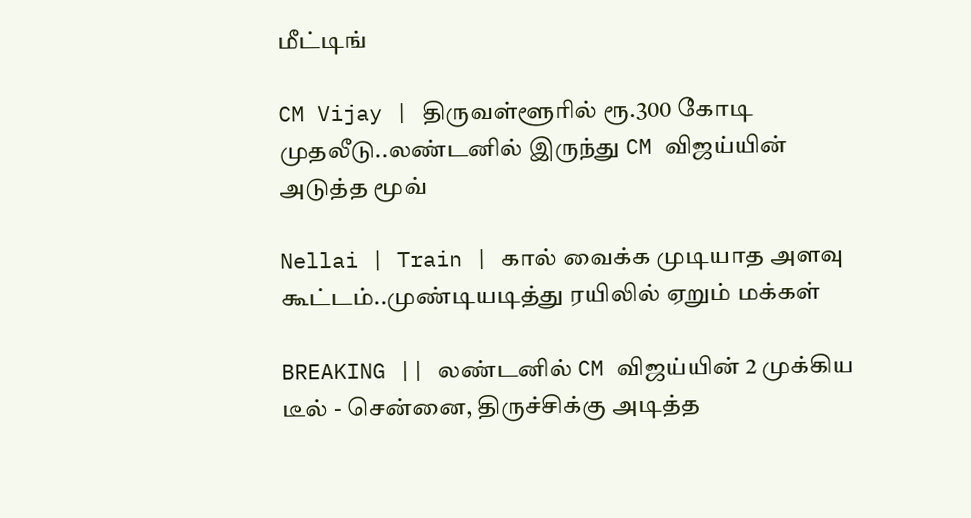மீட்டிங்

CM Vijay | திருவள்ளூரில் ரூ.300 கோடி முதலீடு..லண்டனில் இருந்து CM விஜய்யின் அடுத்த மூவ்

Nellai | Train | கால் வைக்க முடியாத அளவு கூட்டம்..முண்டியடித்து ரயிலில் ஏறும் மக்கள்

BREAKING || லண்டனில் CM விஜய்யின் 2 முக்கிய டீல் - சென்னை, திருச்சிக்கு அடித்த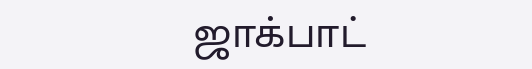ஜாக்பாட்